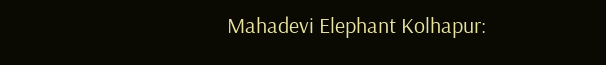Mahadevi Elephant Kolhapur: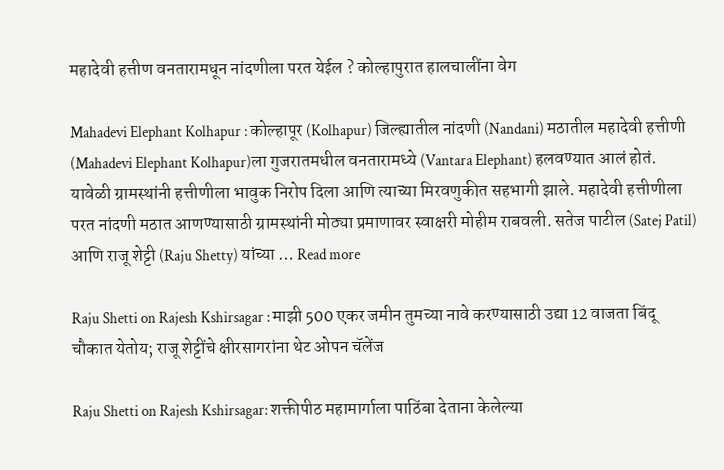महादेवी हत्तीण वनतारामधून नांदणीला परत येईल ? कोल्हापुरात हालचालींना वेग

Mahadevi Elephant Kolhapur : कोल्हापूर (Kolhapur) जिल्ह्यातील नांदणी (Nandani) मठातील महादेवी हत्तीणी (Mahadevi Elephant Kolhapur)ला गुजरातमधील वनतारामध्ये (Vantara Elephant) हलवण्यात आलं होतं. यावेळी ग्रामस्थांनी हत्तीणीला भावुक निरोप दिला आणि त्याच्या मिरवणुकीत सहभागी झाले. महादेवी हत्तीणीला परत नांदणी मठात आणण्यासाठी ग्रामस्थांनी मोठ्या प्रमाणावर स्वाक्षरी मोहीम राबवली. सतेज पाटील (Satej Patil) आणि राजू शेट्टी (Raju Shetty) यांच्या … Read more

Raju Shetti on Rajesh Kshirsagar : माझी 500 एकर जमीन तुमच्या नावे करण्यासाठी उद्या 12 वाजता बिंदू चौकात येतोय; राजू शेट्टींचे क्षीरसागरांना थेट ओपन चॅलेंज

Raju Shetti on Rajesh Kshirsagar: शक्तीपीठ महामार्गाला पाठिंबा देताना केलेल्या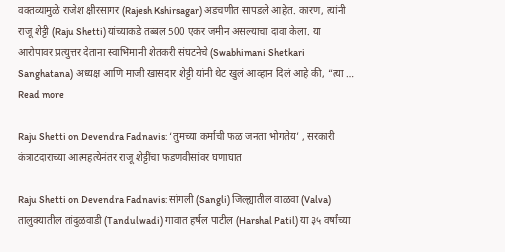वक्तव्यामुळे राजेश क्षीरसागर (Rajesh Kshirsagar) अडचणीत सापडले आहेत. कारण, त्यांनी राजू शेट्टी (Raju Shetti) यांच्याकडे तब्बल 500 एकर जमीन असल्याचा दावा केला. या आरोपावर प्रत्युत्तर देताना स्वाभिमानी शेतकरी संघटनेचे (Swabhimani Shetkari Sanghatana) अध्यक्ष आणि माजी खासदार शेट्टी यांनी थेट खुलं आव्हान दिलं आहे की, “त्या … Read more

Raju Shetti on Devendra Fadnavis: ‘तुमच्या कर्माची फळ जनता भोगतेय’ , सरकारी कंत्राटदाराच्या आत्महत्येनंतर राजू शेट्टींचा फडणवीसांवर घणाघात

Raju Shetti on Devendra Fadnavis: सांगली (Sangli) जिल्ह्यातील वाळवा (Valva) तालुक्यातील तांदुळवाडी (Tandulwadi) गावात हर्षल पाटील (Harshal Patil) या ३५ वर्षांच्या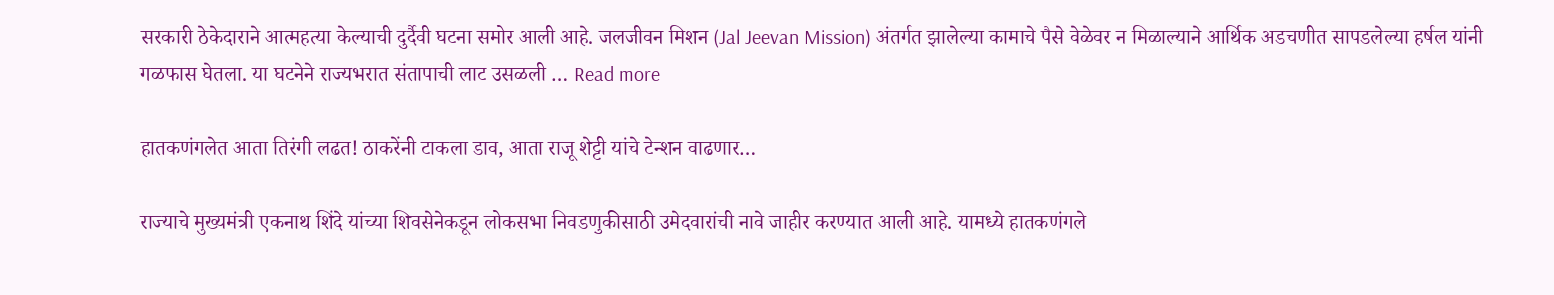सरकारी ठेकेदाराने आत्महत्या केल्याची दुर्दैवी घटना समोर आली आहे. जलजीवन मिशन (Jal Jeevan Mission) अंतर्गत झालेल्या कामाचे पैसे वेळेवर न मिळाल्याने आर्थिक अडचणीत सापडलेल्या हर्षल यांनी गळफास घेतला. या घटनेने राज्यभरात संतापाची लाट उसळली … Read more

हातकणंगलेत आता तिरंगी लढत! ठाकरेंनी टाकला डाव, आता राजू शेट्टी यांचे टेन्शन वाढणार…

राज्याचे मुख्यमंत्री एकनाथ शिंदे यांच्या शिवसेनेकडून लोकसभा निवडणुकीसाठी उमेदवारांची नावे जाहीर करण्यात आली आहे. यामध्ये हातकणंगले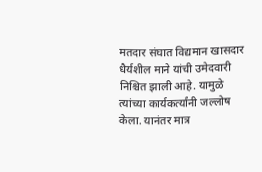मतदार संघात विद्यमान खासदार धैर्यशील माने यांची उमेदवारी निश्चित झाली आहे. यामुळे त्यांच्या कार्यकर्त्यांनी जल्लोष केला. यानंतर मात्र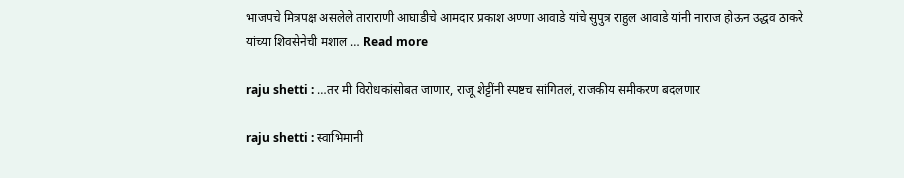भाजपचे मित्रपक्ष असलेले ताराराणी आघाडीचे आमदार प्रकाश अण्णा आवाडे यांचे सुपुत्र राहुल आवाडे यांनी नाराज होऊन उद्धव ठाकरे यांच्या शिवसेनेची मशाल … Read more

raju shetti : …तर मी विरोधकांसोबत जाणार, राजू शेट्टींनी स्पष्टच सांगितलं, राजकीय समीकरण बदलणार

raju shetti : स्वाभिमानी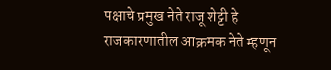पक्षाचे प्रमुख नेते राजू शेट्टी हे राजकारणातील आक्रमक नेते म्हणून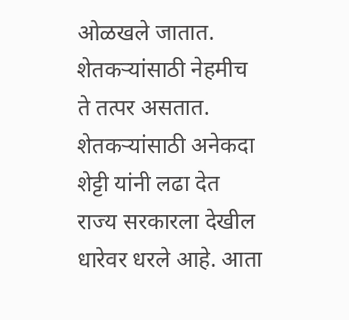ओळखले जातात. शेतकऱ्यांसाठी नेहमीच ते तत्पर असतात. शेतकऱ्यांसाठी अनेकदा शेट्टी यांनी लढा देत राज्य सरकारला देखील धारेवर धरले आहे. आता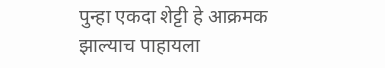पुन्हा एकदा शेट्टी हे आक्रमक झाल्याच पाहायला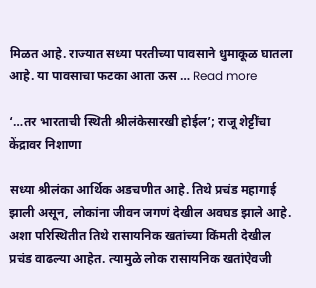मिळत आहे. राज्यात सध्या परतीच्या पावसाने धुमाकूळ घातला आहे. या पावसाचा फटका आता ऊस … Read more

‘…तर भारताची स्थिती श्रीलंकेसारखी होईल’; राजू शेट्टींचा केंद्रावर निशाणा

सध्या श्रीलंका आर्थिक अडचणीत आहे. तिथे प्रचंड महागाई झाली असून, लोकांना जीवन जगणं देखील अवघड झाले आहे. अशा परिस्थितीत तिथे रासायनिक खतांच्या किंमती देखील प्रचंड वाढल्या आहेत. त्यामुळे लोक रासायनिक खतांऐवजी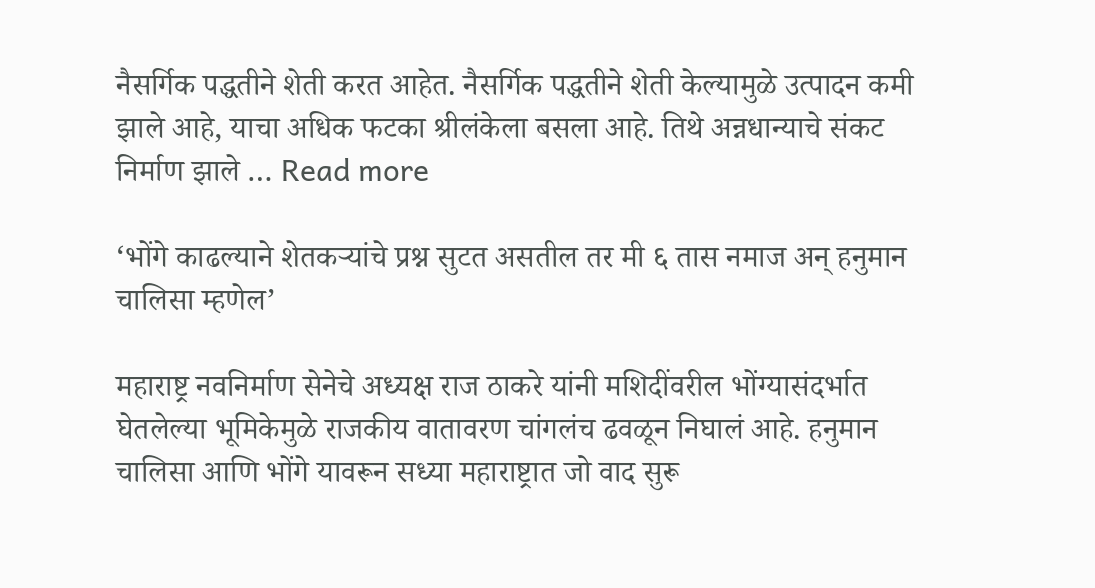नैसर्गिक पद्धतीने शेती करत आहेत. नैसर्गिक पद्धतीने शेती केल्यामुळे उत्पादन कमी झाले आहे, याचा अधिक फटका श्रीलंकेला बसला आहे. तिथे अन्नधान्याचे संकट निर्माण झाले … Read more

‘भोंगे काढल्याने शेतकऱ्यांचे प्रश्न सुटत असतील तर मी ६ तास नमाज अन् हनुमान चालिसा म्हणेल’

महाराष्ट्र नवनिर्माण सेनेचे अध्यक्ष राज ठाकरे यांनी मशिदींवरील भोंग्यासंदर्भात घेतलेल्या भूमिकेमुळे राजकीय वातावरण चांगलंच ढवळून निघालं आहे. हनुमान चालिसा आणि भोंगे यावरून सध्या महाराष्ट्रात जो वाद सुरू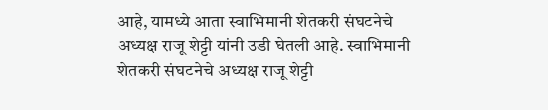आहे, यामध्ये आता स्वाभिमानी शेतकरी संघटनेचे अध्यक्ष राजू शेट्टी यांनी उडी घेतली आहे. स्वाभिमानी शेतकरी संघटनेचे अध्यक्ष राजू शेट्टी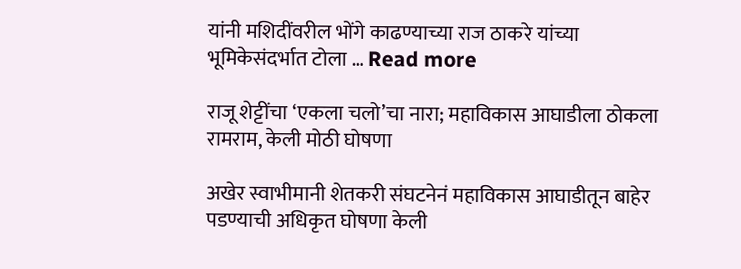यांनी मशिदींवरील भोंगे काढण्याच्या राज ठाकरे यांच्या भूमिकेसंदर्भात टोला … Read more

राजू शेट्टींचा ‘एकला चलो’चा नारा; महाविकास आघाडीला ठोकला रामराम, केली मोठी घोषणा

अखेर स्वाभीमानी शेतकरी संघटनेनं महाविकास आघाडीतून बाहेर पडण्याची अधिकृत घोषणा केली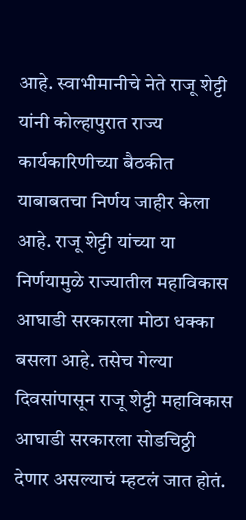आहे. स्वाभीमानीचे नेते राजू शेट्टी यांनी कोल्हापुरात राज्य कार्यकारिणीच्या बैठकीत याबाबतचा निर्णय जाहीर केला आहे. राजू शेट्टी यांच्या या निर्णयामुळे राज्यातील महाविकास आघाडी सरकारला मोठा धक्का बसला आहे. तसेच गेल्या दिवसांपासून राजू शेट्टी महाविकास आघाडी सरकारला सोडचिठ्ठी देणार असल्याचं म्हटलं जात होतं.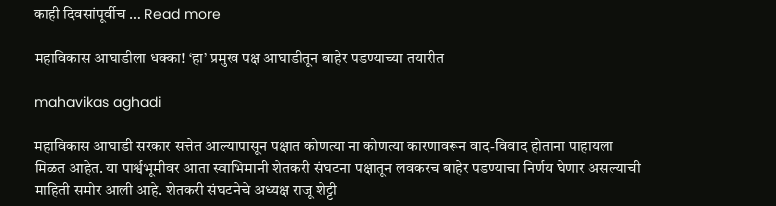काही दिवसांपूर्वीच … Read more

महाविकास आघाडीला धक्का! ‘हा’ प्रमुख पक्ष आघाडीतून बाहेर पडण्याच्या तयारीत

mahavikas aghadi

महाविकास आघाडी सरकार सत्तेत आल्यापासून पक्षात कोणत्या ना कोणत्या कारणावरून वाद-विवाद होताना पाहायला मिळत आहेत. या पार्श्वभूमीवर आता स्वाभिमानी शेतकरी संघटना पक्षातून लवकरच बाहेर पडण्याचा निर्णय घेणार असल्याची माहिती समोर आली आहे. शेतकरी संघटनेचे अध्यक्ष राजू शेट्टी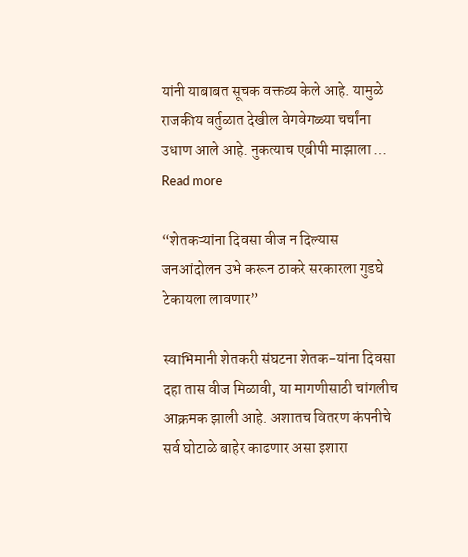यांनी याबाबत सूचक वक्तव्य केले आहे. यामुळे राजकीय वर्तुळात देखील वेगवेगळ्या चर्चांना उधाण आले आहे. नुकत्याच एबीपी माझाला … Read more

“शेतकऱ्यांना दिवसा वीज न दिल्यास जनआंदोलन उभे करून ठाकरे सरकारला गुडघे टेकायला लावणार”

स्वाभिमानी शेतकरी संघटना शेतक-यांना दिवसा दहा तास वीज मिळावी, या मागणीसाठी चांगलीच आक्रमक झाली आहे. अशातच वितरण कंपनीचे सर्व घोटाळे बाहेर काढणार असा इशारा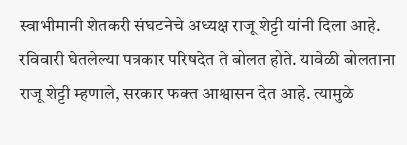स्वाभीमानी शेतकरी संघटनेचे अध्यक्ष राजू शेट्टी यांनी दिला आहे. रविवारी घेतलेल्या पत्रकार परिषदेत ते बोलत होते. यावेळी बोलताना राजू शेट्टी म्हणाले, सरकार फक्त आश्वासन देत आहे. त्यामुळे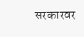सरकारवर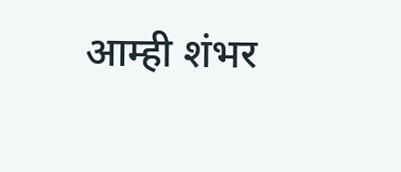आम्ही शंभर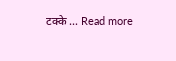टक्के … Read more